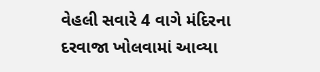વેહલી સવારે 4 વાગે મંદિરના દરવાજા ખોલવામાં આવ્યા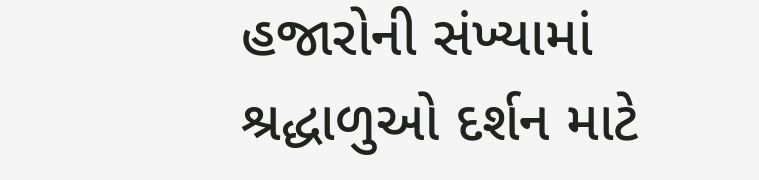હજારોની સંખ્યામાં શ્રદ્ધાળુઓ દર્શન માટે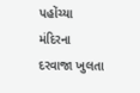પહોંચ્યા
મંદિરના દરવાજા ખુલતા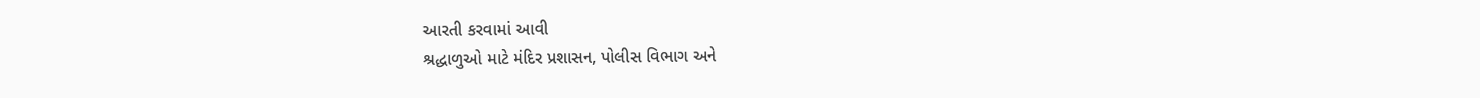આરતી કરવામાં આવી
શ્રદ્ધાળુઓ માટે મંદિર પ્રશાસન, પોલીસ વિભાગ અને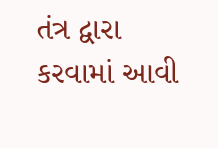તંત્ર દ્વારા કરવામાં આવી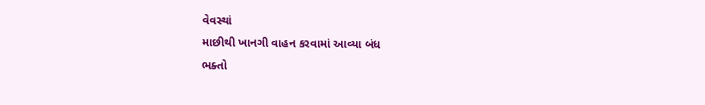વેવસ્થાં
માછીથી ખાનગી વાહન કરવામાં આવ્યા બંધ
ભક્તો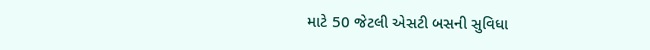માટે 50 જેટલી એસટી બસની સુવિધા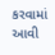કરવામાં આવી